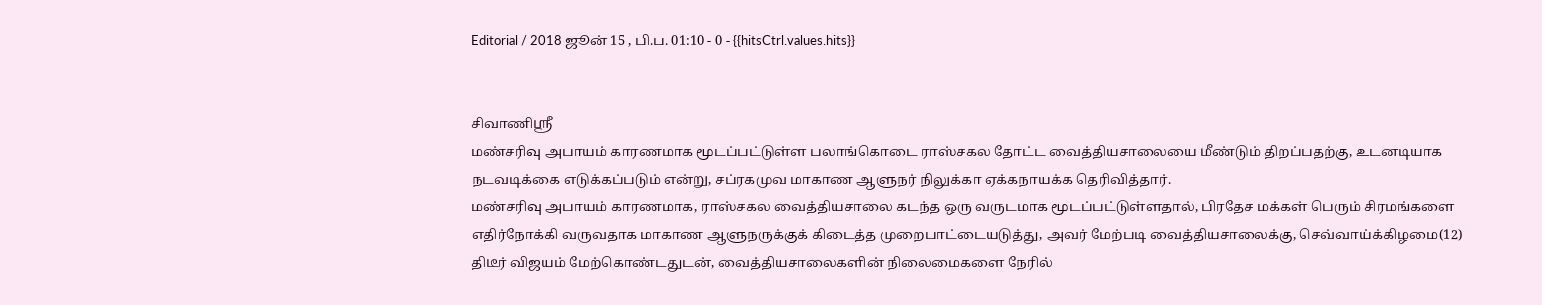Editorial / 2018 ஜூன் 15 , பி.ப. 01:10 - 0 - {{hitsCtrl.values.hits}}


சிவாணிஸ்ரீ
மண்சரிவு அபாயம் காரணமாக மூடப்பட்டுள்ள பலாங்கொடை ராஸ்சகல தோட்ட வைத்தியசாலையை மீண்டும் திறப்பதற்கு, உடனடியாக நடவடிக்கை எடுக்கப்படும் என்று, சப்ரகமுவ மாகாண ஆளுநர் நிலுக்கா ஏக்கநாயக்க தெரிவித்தார்.
மண்சரிவு அபாயம் காரணமாக, ராஸ்சகல வைத்தியசாலை கடந்த ஒரு வருடமாக மூடப்பட்டுள்ளதால், பிரதேச மக்கள் பெரும் சிரமங்களை எதிர்நோக்கி வருவதாக மாகாண ஆளுநருக்குக் கிடைத்த முறைபாட்டையடுத்து, அவர் மேற்படி வைத்தியசாலைக்கு, செவ்வாய்க்கிழமை(12) திடீர் விஜயம் மேற்கொண்டதுடன், வைத்தியசாலைகளின் நிலைமைகளை நேரில்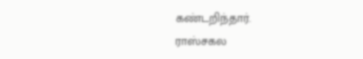கண்டறிந்தார்.
ராஸ்சகல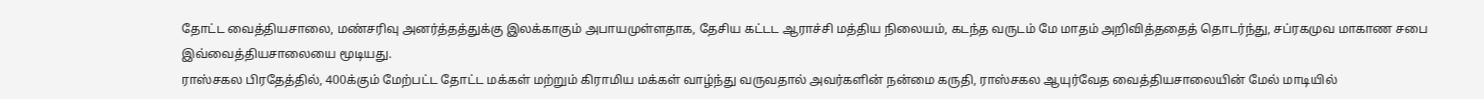தோட்ட வைத்தியசாலை, மண்சரிவு அனர்த்தத்துக்கு இலக்காகும் அபாயமுள்ளதாக, தேசிய கட்டட ஆராச்சி மத்திய நிலையம், கடந்த வருடம் மே மாதம் அறிவித்ததைத் தொடர்ந்து, சப்ரகமுவ மாகாண சபை இவ்வைத்தியசாலையை மூடியது.
ராஸ்சகல பிரதேத்தில், 400க்கும் மேற்பட்ட தோட்ட மக்கள் மற்றும் கிராமிய மக்கள் வாழ்ந்து வருவதால் அவர்களின் நன்மை கருதி, ராஸ்சகல ஆயுர்வேத வைத்தியசாலையின் மேல் மாடியில்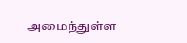அமைந்துள்ள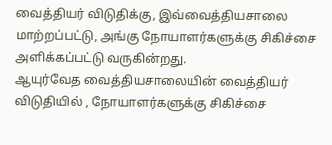வைத்தியர் விடுதிக்கு, இவ்வைத்தியசாலை மாற்றப்பட்டு, அங்கு நோயாளர்களுக்கு சிகிச்சை அளிக்கப்பட்டு வருகின்றது.
ஆயுர்வேத வைத்தியசாலையின் வைத்தியர் விடுதியில் , நோயாளர்களுக்கு சிகிச்சை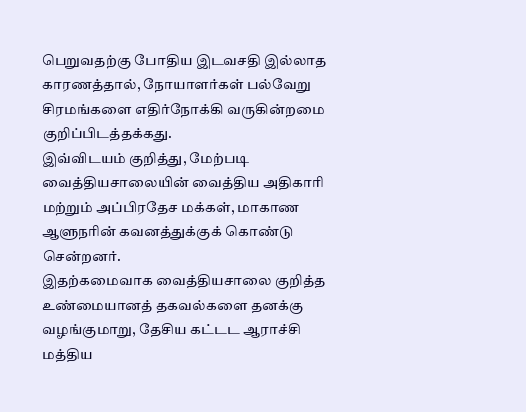பெறுவதற்கு போதிய இடவசதி இல்லாத காரணத்தால், நோயாளர்கள் பல்வேறு சிரமங்களை எதிர்நோக்கி வருகின்றமை குறிப்பிடத்தக்கது.
இவ்விடயம் குறித்து, மேற்படி வைத்தியசாலையின் வைத்திய அதிகாரி மற்றும் அப்பிரதேச மக்கள், மாகாண ஆளுநரின் கவனத்துக்குக் கொண்டு சென்றனர்.
இதற்கமைவாக வைத்தியசாலை குறித்த உண்மையானத் தகவல்களை தனக்கு வழங்குமாறு, தேசிய கட்டட ஆராச்சி மத்திய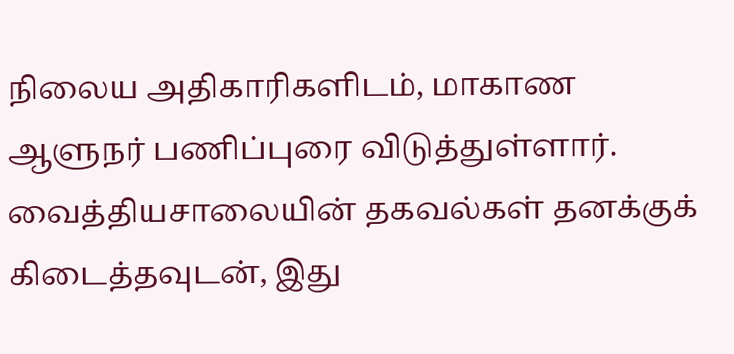நிலைய அதிகாரிகளிடம், மாகாண ஆளுநர் பணிப்புரை விடுத்துள்ளார்.
வைத்தியசாலையின் தகவல்கள் தனக்குக் கிடைத்தவுடன், இது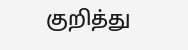குறித்து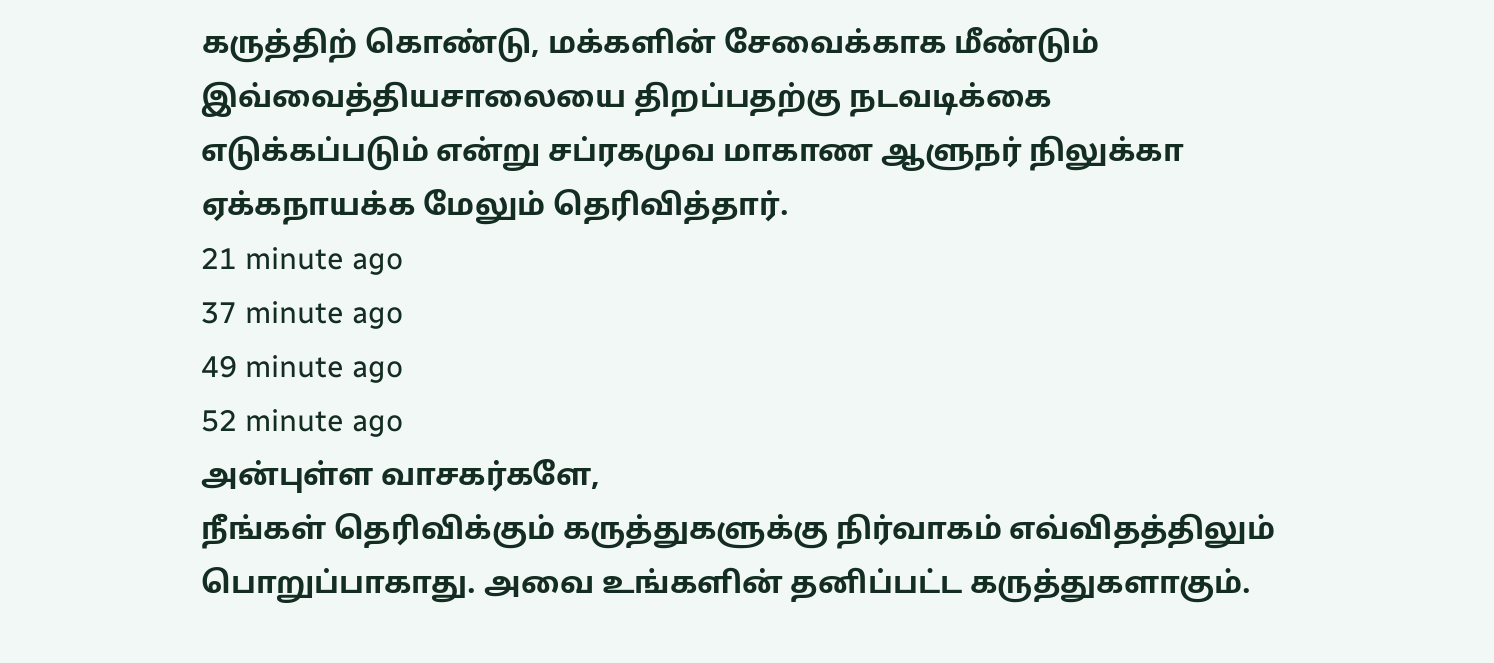கருத்திற் கொண்டு, மக்களின் சேவைக்காக மீண்டும் இவ்வைத்தியசாலையை திறப்பதற்கு நடவடிக்கை எடுக்கப்படும் என்று சப்ரகமுவ மாகாண ஆளுநர் நிலுக்கா ஏக்கநாயக்க மேலும் தெரிவித்தார்.
21 minute ago
37 minute ago
49 minute ago
52 minute ago
அன்புள்ள வாசகர்களே,
நீங்கள் தெரிவிக்கும் கருத்துகளுக்கு நிர்வாகம் எவ்விதத்திலும் பொறுப்பாகாது. அவை உங்களின் தனிப்பட்ட கருத்துகளாகும்.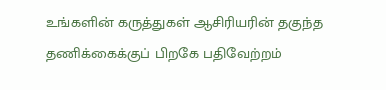உங்களின் கருத்துகள் ஆசிரியரின் தகுந்த தணிக்கைக்குப் பிறகே பதிவேற்றம்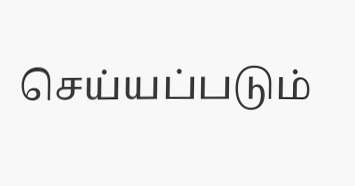செய்யப்படும்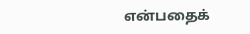என்பதைக்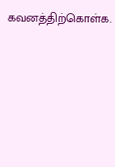கவனத்திற்கொள்க.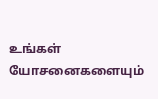உங்கள் யோசனைகளையும்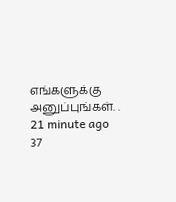எங்களுக்கு அனுப்புங்கள். .
21 minute ago
37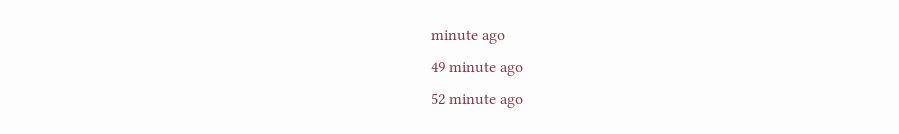minute ago
49 minute ago
52 minute ago